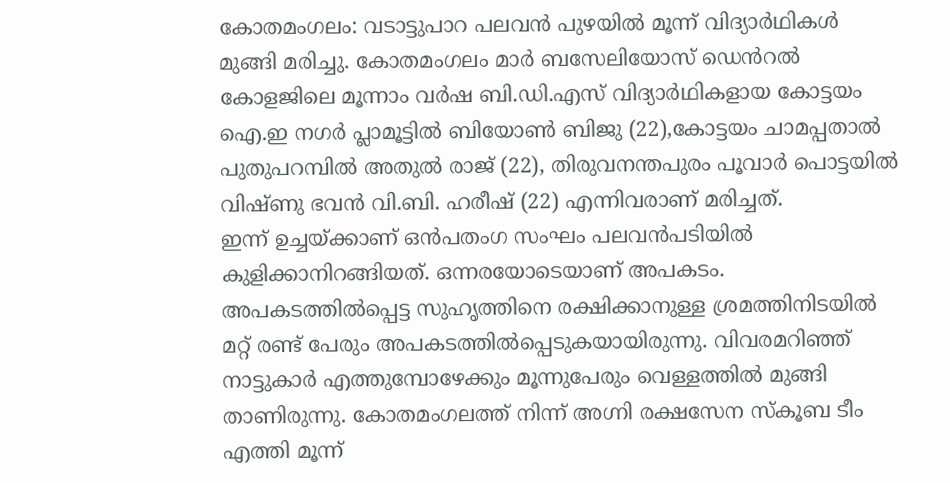കോതമംഗലം: വടാട്ടുപാറ പലവൻ പുഴയിൽ മൂന്ന് വിദ്യാർഥികൾ മുങ്ങി മരിച്ചു. കോതമംഗലം മാർ ബസേലിയോസ് ഡെൻറൽ കോളജിലെ മൂന്നാം വർഷ ബി.ഡി.എസ് വിദ്യാർഥികളായ കോട്ടയം ഐ.ഇ നഗർ പ്ലാമൂട്ടിൽ ബിയോൺ ബിജു (22),കോട്ടയം ചാമപ്പതാൽ പുതുപറമ്പിൽ അതുൽ രാജ് (22), തിരുവനന്തപുരം പൂവാർ പൊട്ടയിൽ വിഷ്ണു ഭവൻ വി.ബി. ഹരീഷ് (22) എന്നിവരാണ് മരിച്ചത്.
ഇന്ന് ഉച്ചയ്ക്കാണ് ഒൻപതംഗ സംഘം പലവൻപടിയിൽ കുളിക്കാനിറങ്ങിയത്. ഒന്നരയോടെയാണ് അപകടം. അപകടത്തിൽപ്പെട്ട സുഹൃത്തിനെ രക്ഷിക്കാനുള്ള ശ്രമത്തിനിടയിൽ മറ്റ് രണ്ട് പേരും അപകടത്തിൽപ്പെടുകയായിരുന്നു. വിവരമറിഞ്ഞ് നാട്ടുകാർ എത്തുമ്പോഴേക്കും മൂന്നുപേരും വെള്ളത്തിൽ മുങ്ങി താണിരുന്നു. കോതമംഗലത്ത് നിന്ന് അഗ്നി രക്ഷസേന സ്കൂബ ടീം എത്തി മൂന്ന്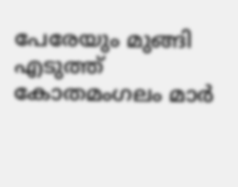പേരേയും മുങ്ങി എടുത്ത് കോതമംഗലം മാർ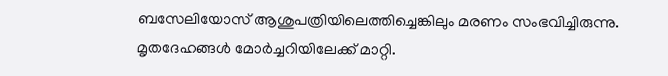ബസേലിയോസ് ആശുപത്രിയിലെത്തിച്ചെങ്കിലും മരണം സംഭവിച്ചിരുന്നു. മൃതദേഹങ്ങൾ മോർച്ചറിയിലേക്ക് മാറ്റി.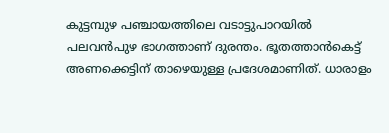കുട്ടമ്പുഴ പഞ്ചായത്തിലെ വടാട്ടുപാറയിൽ പലവൻപുഴ ഭാഗത്താണ് ദുരന്തം. ഭൂതത്താൻകെട്ട് അണക്കെട്ടിന് താഴെയുള്ള പ്രദേശമാണിത്. ധാരാളം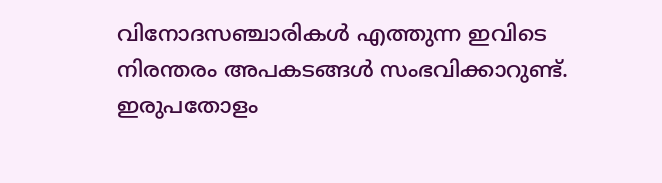വിനോദസഞ്ചാരികൾ എത്തുന്ന ഇവിടെ നിരന്തരം അപകടങ്ങൾ സംഭവിക്കാറുണ്ട്. ഇരുപതോളം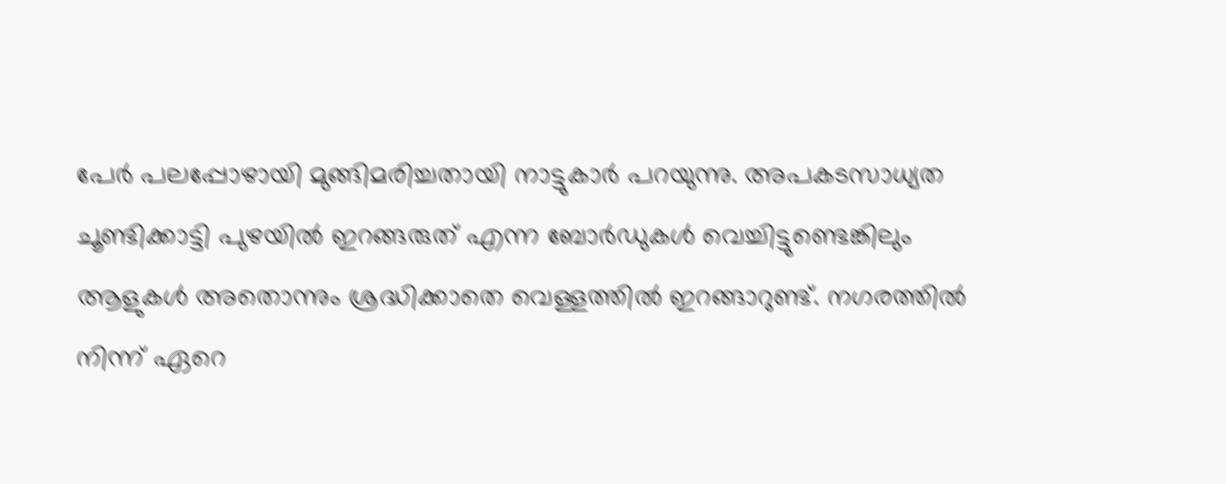പേർ പലപ്പോഴായി മുങ്ങിമരിച്ചതായി നാട്ടുകാർ പറയുന്നു. അപകടസാധ്യത ചൂണ്ടിക്കാട്ടി പുഴയിൽ ഇറങ്ങരുത് എന്ന ബോർഡുകൾ വെച്ചിട്ടുണ്ടെങ്കിലും ആളുകൾ അതൊന്നും ശ്രദ്ധിക്കാതെ വെള്ളത്തിൽ ഇറങ്ങാറുണ്ട്. നഗരത്തിൽ നിന്ന് ഏറെ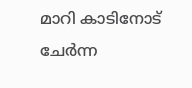മാറി കാടിനോട് ചേർന്ന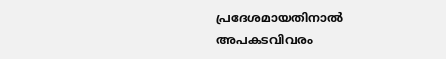പ്രദേശമായതിനാൽ അപകടവിവരം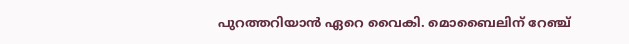പുറത്തറിയാൻ ഏറെ വൈകി. മൊബൈലിന് റേഞ്ച്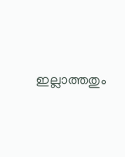ഇല്ലാത്തതും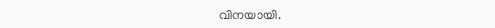വിനയായി.